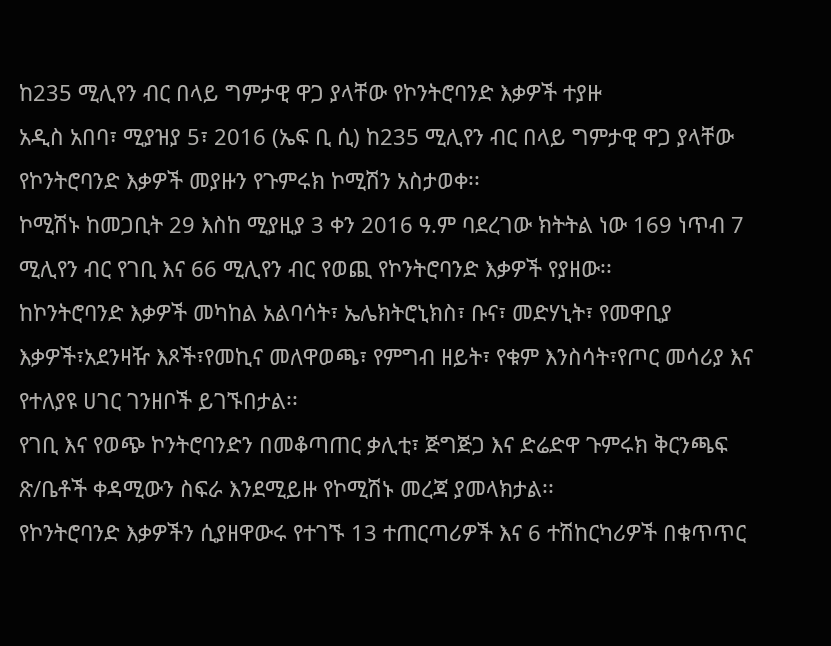ከ235 ሚሊየን ብር በላይ ግምታዊ ዋጋ ያላቸው የኮንትሮባንድ እቃዎች ተያዙ
አዲስ አበባ፣ ሚያዝያ 5፣ 2016 (ኤፍ ቢ ሲ) ከ235 ሚሊየን ብር በላይ ግምታዊ ዋጋ ያላቸው የኮንትሮባንድ እቃዎች መያዙን የጉምሩክ ኮሚሽን አስታወቀ፡፡
ኮሚሽኑ ከመጋቢት 29 እስከ ሚያዚያ 3 ቀን 2016 ዓ.ም ባደረገው ክትትል ነው 169 ነጥብ 7 ሚሊየን ብር የገቢ እና 66 ሚሊየን ብር የወጪ የኮንትሮባንድ እቃዎች የያዘው፡፡
ከኮንትሮባንድ እቃዎች መካከል አልባሳት፣ ኤሌክትሮኒክስ፣ ቡና፣ መድሃኒት፣ የመዋቢያ እቃዎች፣አደንዛዥ እጾች፣የመኪና መለዋወጫ፣ የምግብ ዘይት፣ የቁም እንስሳት፣የጦር መሳሪያ እና የተለያዩ ሀገር ገንዘቦች ይገኙበታል፡፡
የገቢ እና የወጭ ኮንትሮባንድን በመቆጣጠር ቃሊቲ፣ ጅግጅጋ እና ድሬድዋ ጉምሩክ ቅርንጫፍ ጽ/ቤቶች ቀዳሚውን ስፍራ እንደሚይዙ የኮሚሽኑ መረጃ ያመላክታል፡፡
የኮንትሮባንድ እቃዎችን ሲያዘዋውሩ የተገኙ 13 ተጠርጣሪዎች እና 6 ተሽከርካሪዎች በቁጥጥር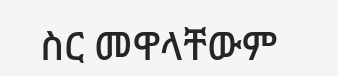ስር መዋላቸውም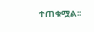ተጠቁሟል፡፡